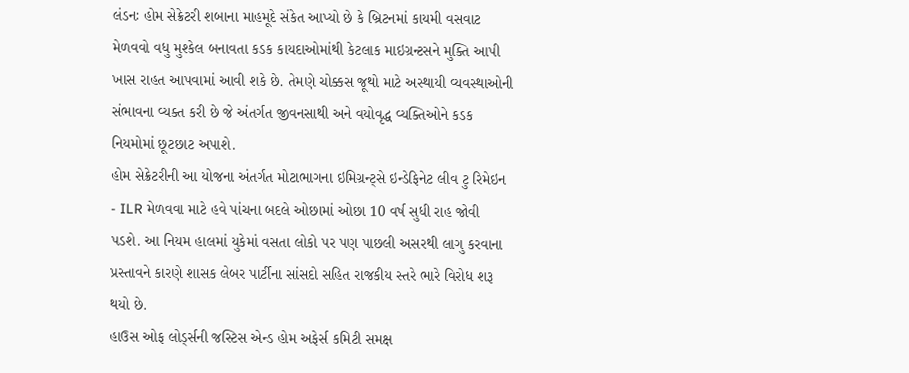લંડનઃ હોમ સેક્રેટરી શબાના માહમૂદે સંકેત આપ્યો છે કે બ્રિટનમાં કાયમી વસવાટ મેળવવો વધુ મુશ્કેલ બનાવતા કડક કાયદાઓમાંથી કેટલાક માઇગ્રન્ટસને મુક્તિ આપી ખાસ રાહત આપવામાં આવી શકે છે. તેમણે ચોક્કસ જૂથો માટે અસ્થાયી વ્યવસ્થાઓની સંભાવના વ્યક્ત કરી છે જે અંતર્ગત જીવનસાથી અને વયોવૃદ્ધ વ્યક્તિઓને કડક નિયમોમાં છૂટછાટ અપાશે.
હોમ સેક્રેટરીની આ યોજના અંતર્ગત મોટાભાગના ઇમિગ્રન્ટ્સે ઇન્ડેફિનેટ લીવ ટુ રિમેઇન - ILR મેળવવા માટે હવે પાંચના બદલે ઓછામાં ઓછા 10 વર્ષ સુધી રાહ જોવી પડશે. આ નિયમ હાલમાં યુકેમાં વસતા લોકો પર પણ પાછલી અસરથી લાગુ કરવાના પ્રસ્તાવને કારણે શાસક લેબર પાર્ટીના સાંસદો સહિત રાજકીય સ્તરે ભારે વિરોધ શરૂ થયો છે.
હાઉસ ઓફ લોર્ડ્સની જસ્ટિસ એન્ડ હોમ અફેર્સ કમિટી સમક્ષ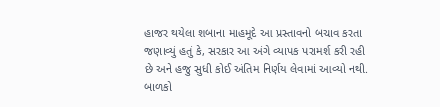હાજર થયેલા શબાના માહમૂદે આ પ્રસ્તાવનો બચાવ કરતા જણાવ્યું હતું કે, સરકાર આ અંગે વ્યાપક પરામર્શ કરી રહી છે અને હજુ સુધી કોઈ અંતિમ નિર્ણય લેવામાં આવ્યો નથી. બાળકો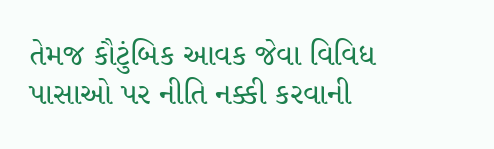તેમજ કૌટુંબિક આવક જેવા વિવિધ પાસાઓ પર નીતિ નક્કી કરવાની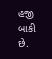હજી બાકી છે.